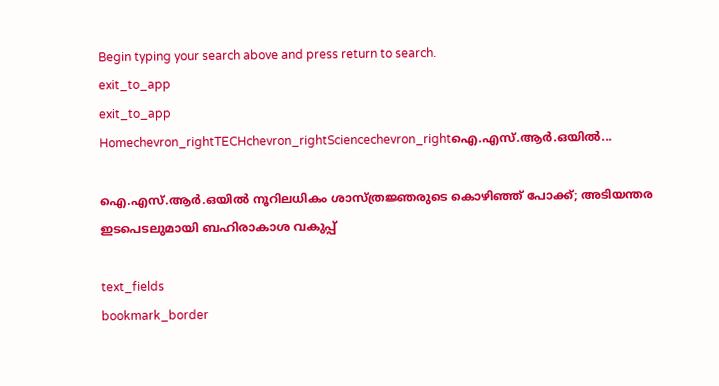Begin typing your search above and press return to search.
exit_to_app
exit_to_app
Homechevron_rightTECHchevron_rightSciencechevron_rightഐ.എസ്.ആർ.ഒയിൽ...

ഐ.എസ്.ആർ.ഒയിൽ നൂറിലധികം ശാസ്ത്രജ്ഞരുടെ കൊഴിഞ്ഞ് പോക്ക്; അടിയന്തര ഇടപെടലുമായി ബഹിരാകാശ വകുപ്പ്

text_fields
bookmark_border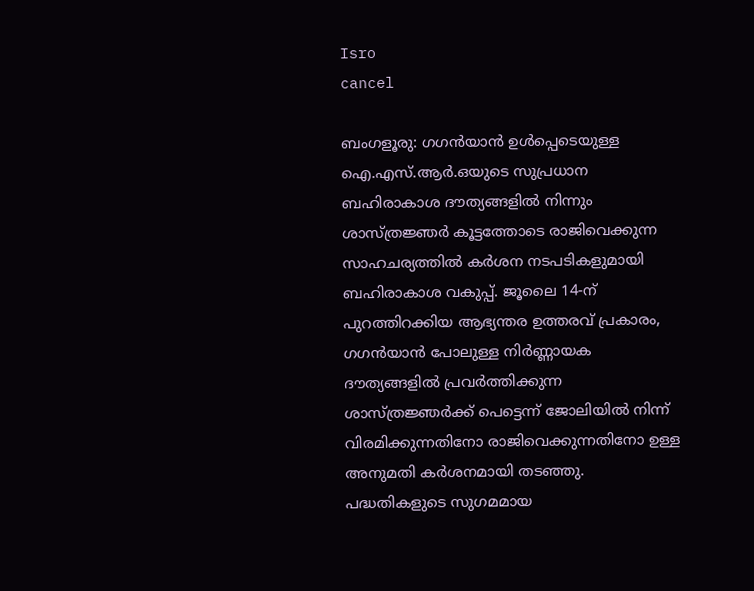Isro
cancel

ബംഗളൂരു: ഗഗൻയാൻ ഉൾപ്പെടെയുള്ള ഐ.എസ്.ആർ.ഒയുടെ സുപ്രധാന ബഹിരാകാശ ദൗത്യങ്ങളിൽ നിന്നും ശാസ്ത്രജ്ഞർ കൂട്ടത്തോടെ രാജിവെക്കുന്ന സാഹചര്യത്തിൽ കർശന നടപടികളുമായി ബഹിരാകാശ വകുപ്പ്. ജൂലൈ 14-ന് പുറത്തിറക്കിയ ആഭ്യന്തര ഉത്തരവ് പ്രകാരം, ഗഗൻയാൻ പോലുള്ള നിർണ്ണായക ദൗത്യങ്ങളിൽ പ്രവർത്തിക്കുന്ന ശാസ്ത്രജ്ഞർക്ക് പെട്ടെന്ന് ജോലിയിൽ നിന്ന് വിരമിക്കുന്നതിനോ രാജിവെക്കുന്നതിനോ ഉള്ള അനുമതി കർശനമായി തടഞ്ഞു. പദ്ധതികളുടെ സുഗമമായ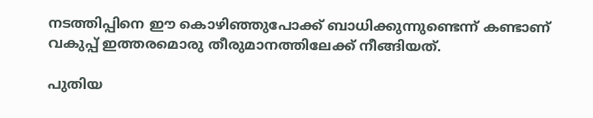നടത്തിപ്പിനെ ഈ കൊഴിഞ്ഞുപോക്ക് ബാധിക്കുന്നുണ്ടെന്ന് കണ്ടാണ് വകുപ്പ് ഇത്തരമൊരു തീരുമാനത്തിലേക്ക് നീങ്ങിയത്.

പുതിയ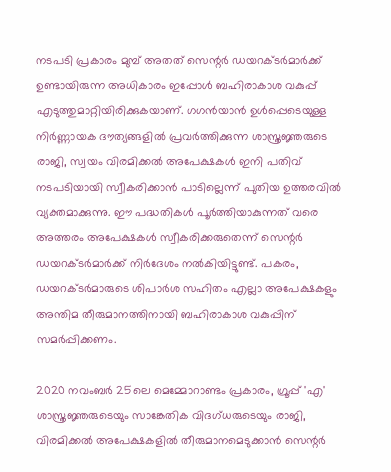നടപടി പ്രകാരം മുമ്പ് അതത് സെന്റർ ഡയറക്ടർമാർക്ക് ഉണ്ടായിരുന്ന അധികാരം ഇപ്പോൾ ബഹിരാകാശ വകുപ്പ് എടുത്തുമാറ്റിയിരിക്കുകയാണ്. ഗഗൻയാൻ ഉൾപ്പെടെയുള്ള നിർണ്ണായക ദൗത്യങ്ങളിൽ പ്രവർത്തിക്കുന്ന ശാസ്ത്രജ്ഞരുടെ രാജി, സ്വയം വിരമിക്കൽ അപേക്ഷകൾ ഇനി പതിവ് നടപടിയായി സ്വീകരിക്കാൻ പാടില്ലെന്ന് പുതിയ ഉത്തരവിൽ വ്യക്തമാക്കുന്നു. ഈ പദ്ധതികൾ പൂർത്തിയാകുന്നത് വരെ അത്തരം അപേക്ഷകൾ സ്വീകരിക്കരുതെന്ന് സെന്റർ ഡയറക്ടർമാർക്ക് നിർദേശം നൽകിയിട്ടുണ്ട്. പകരം, ഡയറക്ടർമാരുടെ ശിപാർശ സഹിതം എല്ലാ അപേക്ഷകളും അന്തിമ തീരുമാനത്തിനായി ബഹിരാകാശ വകുപ്പിന് സമർപ്പിക്കണം.

2020 നവംബർ 25ലെ മെമ്മോറാണ്ടം പ്രകാരം, ഗ്രൂപ്പ് 'എ' ശാസ്ത്രജ്ഞരുടെയും സാങ്കേതിക വിദഗ്ധരുടെയും രാജി, വിരമിക്കൽ അപേക്ഷകളിൽ തീരുമാനമെടുക്കാൻ സെന്റർ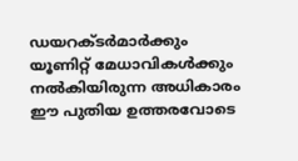ഡയറക്ടർമാർക്കും യൂണിറ്റ് മേധാവികൾക്കും നൽകിയിരുന്ന അധികാരം ഈ പുതിയ ഉത്തരവോടെ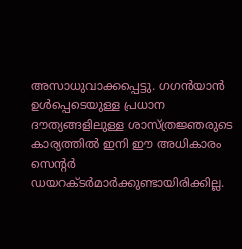അസാധുവാക്കപ്പെട്ടു. ഗഗൻയാൻ ഉൾപ്പെടെയുള്ള പ്രധാന ദൗത്യങ്ങളിലുള്ള ശാസ്ത്രജ്ഞരുടെ കാര്യത്തിൽ ഇനി ഈ അധികാരം സെന്റർ ഡയറക്ടർമാർക്കുണ്ടായിരിക്കില്ല.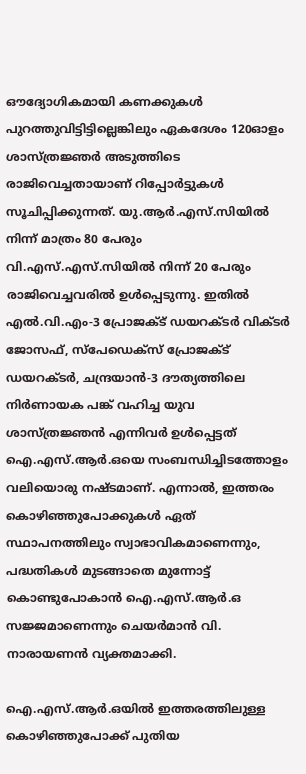ഔദ്യോഗികമായി കണക്കുകൾ പുറത്തുവിട്ടിട്ടില്ലെങ്കിലും ഏകദേശം 120ഓളം ശാസ്ത്രജ്ഞർ അടുത്തിടെ രാജിവെച്ചതായാണ് റിപ്പോർട്ടുകൾ സൂചിപ്പിക്കുന്നത്. യു.ആർ.എസ്‌.സിയിൽ നിന്ന് മാത്രം 80 പേരും വി.എസ്.എസ്‌.സിയിൽ നിന്ന് 20 പേരും രാജിവെച്ചവരിൽ ഉൾപ്പെടുന്നു. ഇതിൽ എൽ.വി.എം-3 പ്രോജക്ട് ഡയറക്ടർ വിക്ടർ ജോസഫ്, സ്‌പേഡെക്സ് പ്രോജക്ട് ഡയറക്ടർ, ചന്ദ്രയാൻ-3 ദൗത്യത്തിലെ നിർണായക പങ്ക് വഹിച്ച യുവ ശാസ്ത്രജ്ഞൻ എന്നിവർ ഉൾപ്പെട്ടത് ഐ.എസ്.ആർ.ഒയെ സംബന്ധിച്ചിടത്തോളം വലിയൊരു നഷ്ടമാണ്. എന്നാൽ, ഇത്തരം കൊഴിഞ്ഞുപോക്കുകൾ ഏത് സ്ഥാപനത്തിലും സ്വാഭാവികമാണെന്നും, പദ്ധതികൾ മുടങ്ങാതെ മുന്നോട്ട് കൊണ്ടുപോകാൻ ഐ.എസ്.ആർ.ഒ സജ്ജമാണെന്നും ചെയർമാൻ വി. നാരായണൻ വ്യക്തമാക്കി.

ഐ.എസ്.ആർ.ഒയിൽ ഇത്തരത്തിലുള്ള കൊഴിഞ്ഞുപോക്ക് പുതിയ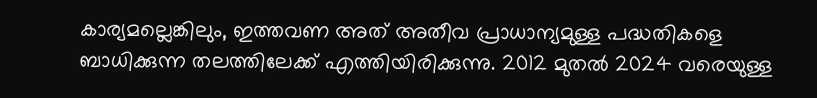കാര്യമല്ലെങ്കിലും, ഇത്തവണ അത് അതീവ പ്രാധാന്യമുള്ള പദ്ധതികളെ ബാധിക്കുന്ന തലത്തിലേക്ക് എത്തിയിരിക്കുന്നു. 2012 മുതൽ 2024 വരെയുള്ള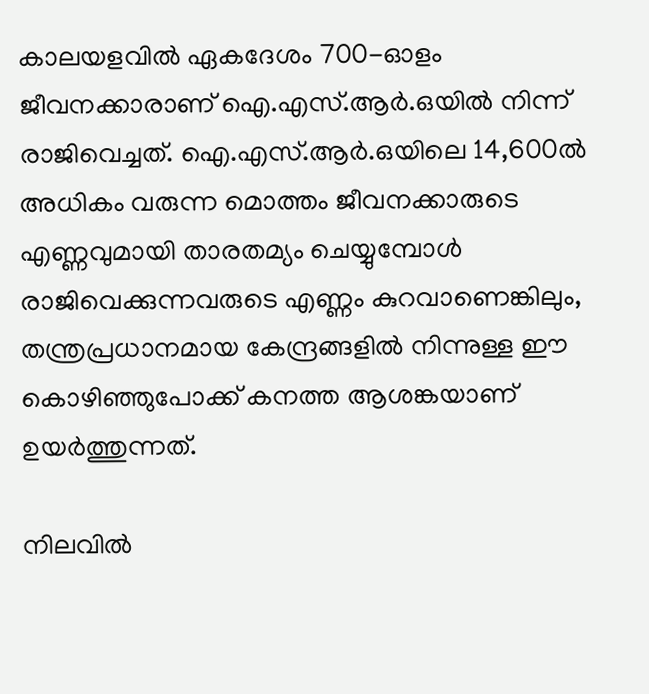കാലയളവിൽ ഏകദേശം 700-ഓളം ജീവനക്കാരാണ് ഐ.എസ്.ആർ.ഒയിൽ നിന്ന് രാജിവെച്ചത്. ഐ.എസ്.ആർ.ഒയിലെ 14,600ൽ അധികം വരുന്ന മൊത്തം ജീവനക്കാരുടെ എണ്ണവുമായി താരതമ്യം ചെയ്യുമ്പോൾ രാജിവെക്കുന്നവരുടെ എണ്ണം കുറവാണെങ്കിലും, തന്ത്രപ്രധാനമായ കേന്ദ്രങ്ങളിൽ നിന്നുള്ള ഈ കൊഴിഞ്ഞുപോക്ക് കനത്ത ആശങ്കയാണ് ഉയർത്തുന്നത്.

നിലവിൽ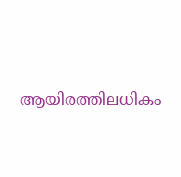ആയിരത്തിലധികം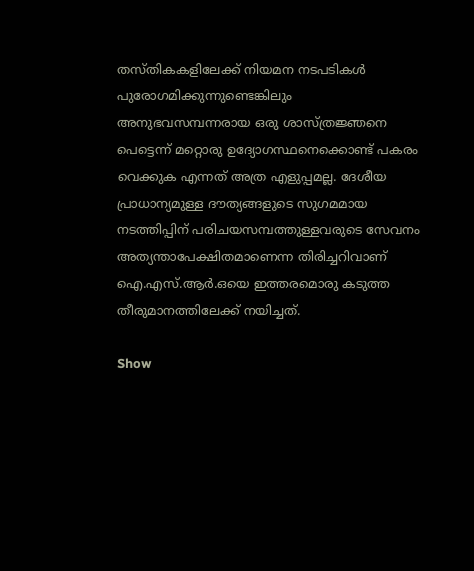തസ്തികകളിലേക്ക് നിയമന നടപടികൾ പുരോഗമിക്കുന്നുണ്ടെങ്കിലും അനുഭവസമ്പന്നരായ ഒരു ശാസ്ത്രജ്ഞനെ പെട്ടെന്ന് മറ്റൊരു ഉദ്യോഗസ്ഥനെക്കൊണ്ട് പകരം വെക്കുക എന്നത് അത്ര എളുപ്പമല്ല. ദേശീയ പ്രാധാന്യമുള്ള ദൗത്യങ്ങളുടെ സുഗമമായ നടത്തിപ്പിന് പരിചയസമ്പത്തുള്ളവരുടെ സേവനം അത്യന്താപേക്ഷിതമാണെന്ന തിരിച്ചറിവാണ് ഐ.എസ്.ആർ.ഒയെ ഇത്തരമൊരു കടുത്ത തീരുമാനത്തിലേക്ക് നയിച്ചത്.

Show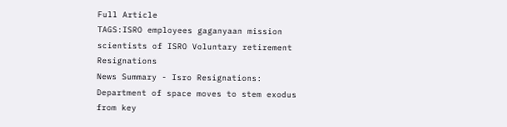Full Article
TAGS:ISRO employees gaganyaan mission scientists of ISRO Voluntary retirement Resignations
News Summary - Isro Resignations: Department of space moves to stem exodus from key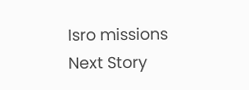Isro missions
Next Story